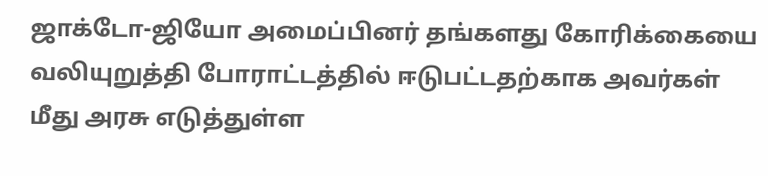ஜாக்டோ-ஜியோ அமைப்பினர் தங்களது கோரிக்கையை வலியுறுத்தி போராட்டத்தில் ஈடுபட்டதற்காக அவர்கள் மீது அரசு எடுத்துள்ள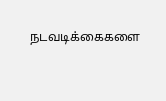நடவடிக்கைகளை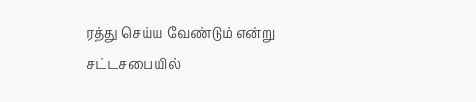ரத்து செய்ய வேண்டும் என்று சட்டசபையில்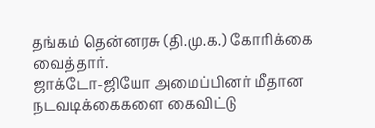தங்கம் தென்னரசு (தி.மு.க.) கோரிக்கை வைத்தார்.
ஜாக்டோ-ஜியோ அமைப்பினர் மீதான நடவடிக்கைகளை கைவிட்டு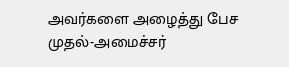அவர்களை அழைத்து பேச முதல்-அமைச்சர்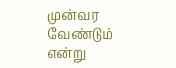முன்வர வேண்டும் என்று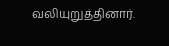வலியுறுத்தினார்.